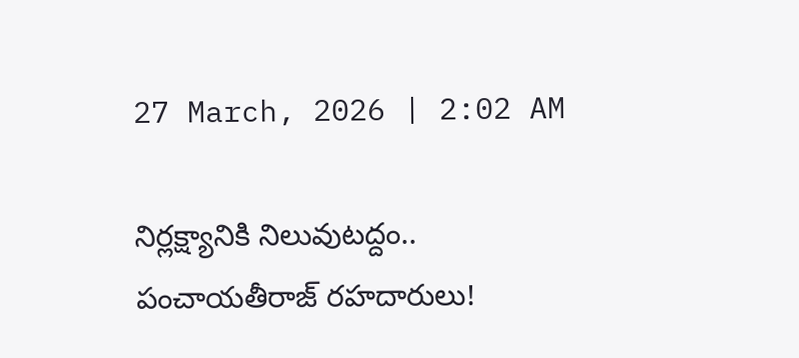27 March, 2026 | 2:02 AM

నిర్లక్ష్యానికి నిలువుటద్దం.. పంచాయతీరాజ్ రహదారులు!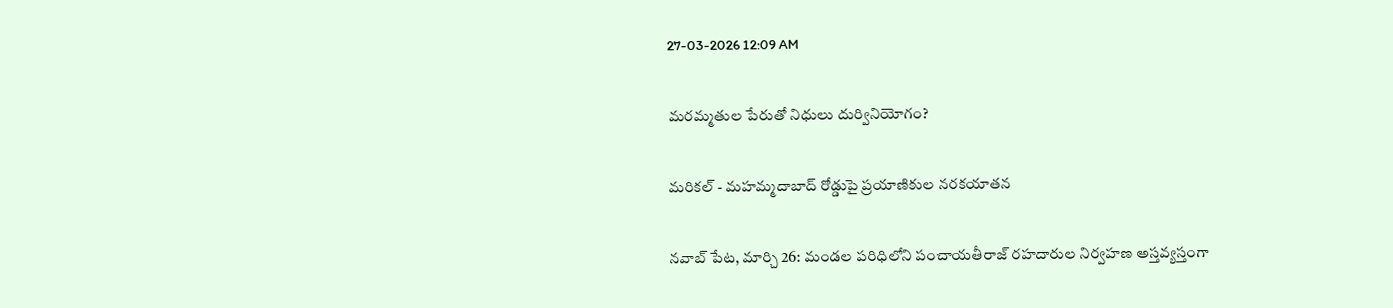27-03-2026 12:09 AM

మరమ్మతుల పేరుతో నిధులు దుర్వినియోగం?

మరికల్ - మహమ్మదాబాద్ రోడ్డుపై ప్రయాణికుల నరకయాతన

నవాబ్ పేట, మార్చి 26: మండల పరిధిలోని పంచాయతీరాజ్ రహదారుల నిర్వహణ అస్తవ్యస్తంగా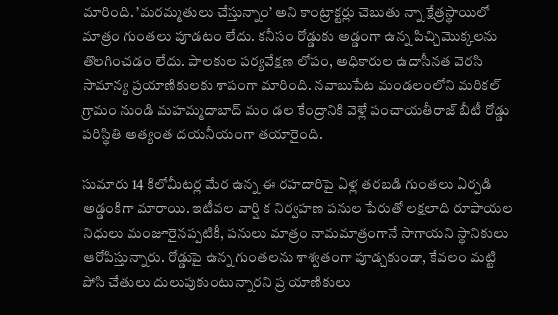మారింది. ’మరమ్మతులు చేస్తున్నాం’ అని కాంట్రాక్టర్లు చెబుతు న్నా క్షేత్రస్థాయిలో మాత్రం గుంతలు పూడటం లేదు. కనీసం రోడ్డుకు అడ్డంగా ఉన్న పిచ్చిమొక్కలను తొలగించడం లేదు. పాలకుల పర్యవేక్షణ లోపం, అధికారుల ఉదాసీనత వెరసి సామాన్య ప్రయాణికులకు శాపంగా మారింది. నవాబుపేట మండలంలోని మరికల్ గ్రామం నుండి మహమ్మదాబాద్ మం డల కేంద్రానికి వెళ్లే పంచాయతీరాజ్ బీటీ రోడ్డు పరిస్థితి అత్యంత దయనీయంగా తయారైంది.

సుమారు 14 కిలోమీటర్ల మేర ఉన్న ఈ రహదారిపై ఏళ్ల తరబడి గుంతలు ఏర్పడి అడ్డంకిగా మారాయి. ఇటీవల వార్షి క నిర్వహణ పనుల పేరుతో లక్షలాది రూపాయల నిధులు మంజూరైనప్పటికీ, పనులు మాత్రం నామమాత్రంగానే సాగాయని స్థానికులు ఆరోపిస్తున్నారు. రోడ్డుపై ఉన్న గుంతలను శాశ్వతంగా పూడ్చకుండా, కేవలం మట్టి పోసి చేతులు దులుపుకుంటున్నారని ప్ర యాణికులు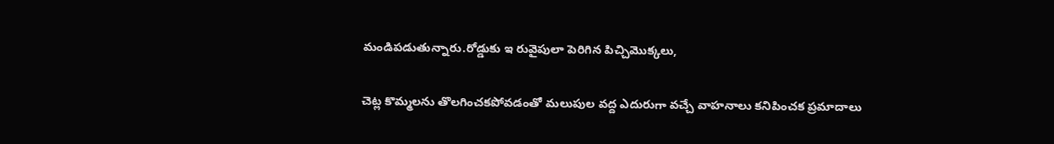మండిపడుతున్నారు.రోడ్డుకు ఇ రువైపులా పెరిగిన పిచ్చిమొక్కలు,

చెట్ల కొమ్మలను తొలగించకపోవడంతో మలుపుల వద్ద ఎదురుగా వచ్చే వాహనాలు కనిపించక ప్రమాదాలు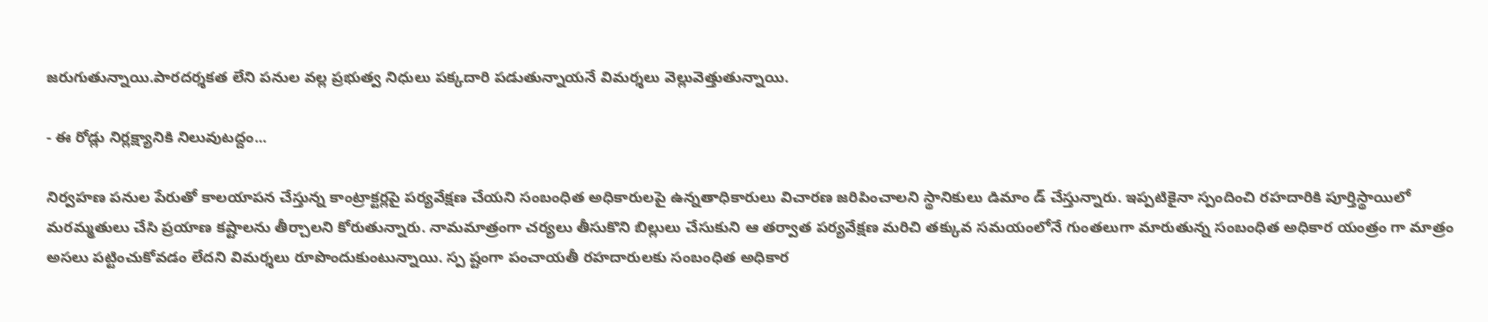జరుగుతున్నాయి.పారదర్శకత లేని పనుల వల్ల ప్రభుత్వ నిధులు పక్కదారి పడుతున్నాయనే విమర్శలు వెల్లువెత్తుతున్నాయి.

- ఈ రోడ్లు నిర్లక్ష్యానికి నిలువుటద్దం...

నిర్వహణ పనుల పేరుతో కాలయాపన చేస్తున్న కాంట్రాక్టర్లపై పర్యవేక్షణ చేయని సంబంధిత అధికారులపై ఉన్నతాధికారులు విచారణ జరిపించాలని స్థానికులు డిమాం డ్ చేస్తున్నారు. ఇప్పటికైనా స్పందించి రహదారికి పూర్తిస్థాయిలో మరమ్మతులు చేసి ప్రయాణ కష్టాలను తీర్చాలని కోరుతున్నారు. నామమాత్రంగా చర్యలు తీసుకొని బిల్లులు చేసుకుని ఆ తర్వాత పర్యవేక్షణ మరిచి తక్కువ సమయంలోనే గుంతలుగా మారుతున్న సంబంధిత అధికార యంత్రం గా మాత్రం అసలు పట్టించుకోవడం లేదని విమర్శలు రూపొందుకుంటున్నాయి. స్ప ష్టంగా పంచాయతీ రహదారులకు సంబంధిత అధికార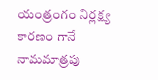యంత్రంగం నిర్లక్ష్య కారణం గానే నామమాత్రపు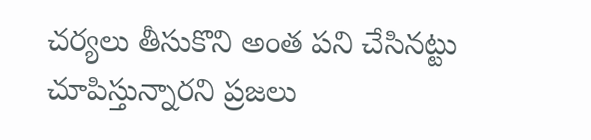చర్యలు తీసుకొని అంత పని చేసినట్టు చూపిస్తున్నారని ప్రజలు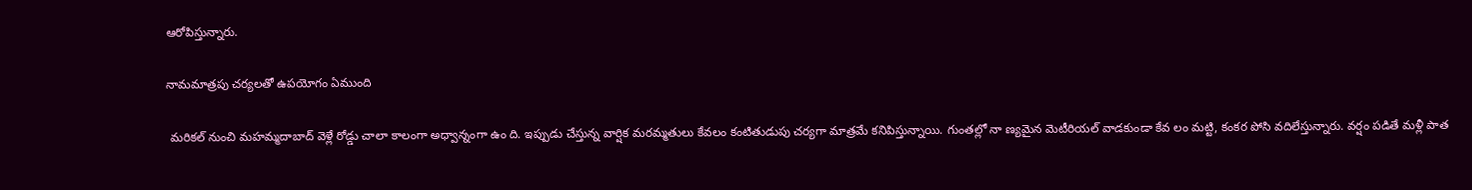ఆరోపిస్తున్నారు.

నామమాత్రపు చర్యలతో ఉపయోగం ఏముంది

 మరికల్ నుంచి మహమ్మదాబాద్ వెళ్లే రోడ్డు చాలా కాలంగా అధ్వాన్నంగా ఉం ది. ఇప్పుడు చేస్తున్న వార్షిక మరమ్మతులు కేవలం కంటితుడుపు చర్యగా మాత్రమే కనిపిస్తున్నాయి. గుంతల్లో నా ణ్యమైన మెటీరియల్ వాడకుండా కేవ లం మట్టి, కంకర పోసి వదిలేస్తున్నారు. వర్షం పడితే మళ్లీ పాత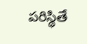పరిస్థితే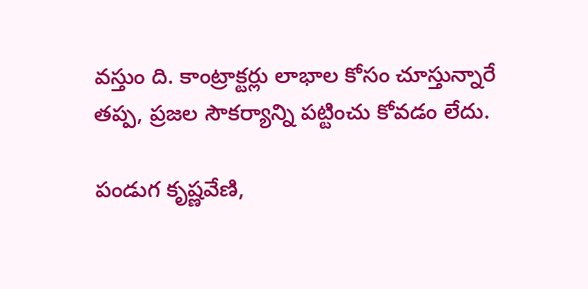వస్తుం ది. కాంట్రాక్టర్లు లాభాల కోసం చూస్తున్నారే తప్ప, ప్రజల సౌకర్యాన్ని పట్టించు కోవడం లేదు.

పండుగ కృష్ణవేణి,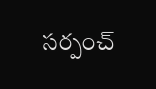సర్పంచ్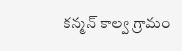కన్మన్ కాల్వ గ్రామం